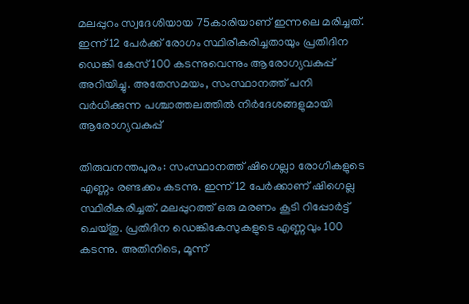മലപ്പുറം സ്വദേശിയായ 75കാരിയാണ് ഇന്നലെ മരിച്ചത്. ഇന്ന് 12 പേർക്ക് രോഗം സ്ഥിരീകരിച്ചതായും പ്രതിദിന ഡെങ്കി കേസ് 100 കടന്നുവെന്നും ആരോഗ്യവകുപ്പ് അറിയിച്ചു. അതേസമയം, സംസ്ഥാനത്ത് പനി വർധിക്കുന്ന പശ്ചാത്തലത്തിൽ നിർദേശങ്ങളുമായി ആരോഗ്യവകുപ്പ്

തിരുവനന്തപുരം: സംസ്ഥാനത്ത് ഷിഗെല്ലാ രോഗികളുടെ എണ്ണം രണ്ടക്കം കടന്നു. ഇന്ന് 12 പേർക്കാണ് ഷിഗെല്ല സ്ഥിരീകരിച്ചത്. മലപ്പുറത്ത് ഒരു മരണം കൂടി റിപ്പോർട്ട് ചെയ്തു. പ്രതിദിന ഡെങ്കികേസുകളുടെ എണ്ണവും 100 കടന്നു. അതിനിടെ, മൂന്ന്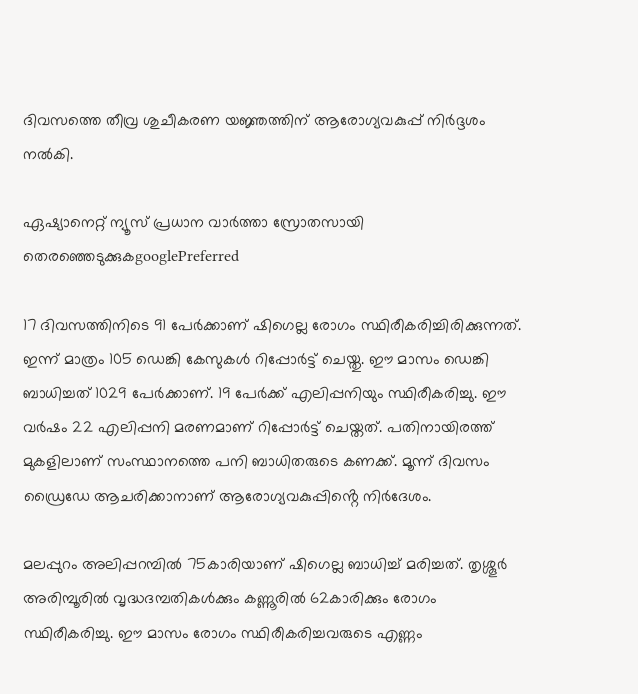ദിവസത്തെ തീവ്ര ശുചീകരണ യ‍ജ്ഞത്തിന് ആരോഗ്യവകുപ്പ് നിർദ്ദശം നൽകി.

ഏഷ്യാനെറ്റ് ന്യൂസ് പ്രധാന വാർത്താ സ്രോതസായി തെരഞ്ഞെടുക്കുകgooglePreferred

17 ദിവസത്തിനിടെ 91 പേർക്കാണ് ഷിഗെല്ല രോഗം സ്ഥിരീകരിച്ചിരിക്കുന്നത്. ഇന്ന് മാത്രം 105 ഡെങ്കി കേസുകൾ റിപ്പോർട്ട് ചെയ്തു. ഈ മാസം ഡെങ്കി ബാധിച്ചത് 1029 പേർക്കാണ്. 19 പേർക്ക് എലിപ്പനിയും സ്ഥിരീകരിച്ചു. ഈ വർഷം 22 എലിപ്പനി മരണമാണ് റിപ്പോർട്ട് ചെയ്തത്. പതിനായിരത്ത് മുകളിലാണ് സംസ്ഥാനത്തെ പനി ബാധിതരുടെ കണക്ക്. മൂന്ന് ദിവസം ഡ്രൈഡേ ആചരിക്കാനാണ് ആരോഗ്യവകുപ്പിൻ്റെ നിർദേശം.

മലപ്പുറം അലിപ്പറമ്പിൽ 75കാരിയാണ് ഷിഗെല്ല ബാധിച്ച് മരിച്ചത്. തൃശ്ശൂർ അരിമ്പൂരിൽ വൃദ്ധദമ്പതികൾക്കും കണ്ണൂരിൽ 62കാരിക്കും രോഗം സ്ഥിരീകരിച്ചു. ഈ മാസം രോഗം സ്ഥിരീകരിച്ചവരുടെ എണ്ണം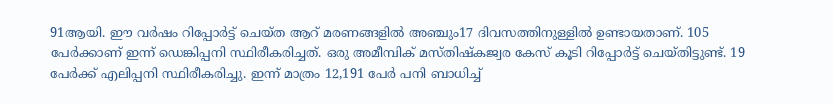91ആയി. ഈ വർഷം റിപ്പോർട്ട് ചെയ്ത ആറ് മരണങ്ങളിൽ അഞ്ചും17 ദിവസത്തിനുള്ളിൽ ഉണ്ടായതാണ്. 105 പേർക്കാണ് ഇന്ന് ഡെങ്കിപ്പനി സ്ഥിരീകരിച്ചത്. ഒരു അമീമ്പിക് മസ്തിഷ്കജ്വര കേസ് കൂടി റിപ്പോർട്ട് ചെയ്തിട്ടുണ്ട്. 19 പേർക്ക് എലിപ്പനി സ്ഥിരീകരിച്ചു. ഇന്ന് മാത്രം 12,191 പേർ പനി ബാധിച്ച്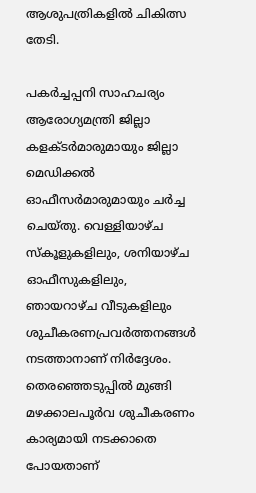ആശുപത്രികളിൽ ചികിത്സ തേടി.

പകർച്ചപ്പനി സാഹചര്യം ആരോഗ്യമന്ത്രി ജില്ലാ കളക്ടർമാരുമായും ജില്ലാ മെഡിക്കൽ ഓഫീസർമാരുമായും ചർച്ച ചെയ്തു. വെള്ളിയാഴ്ച സ്കൂളുകളിലും, ശനിയാഴ്ച ഓഫീസുകളിലും, ഞായറാഴ്ച വീടുകളിലും ശുചീകരണപ്രവർത്തനങ്ങൾ നടത്താനാണ് നിർദ്ദേശം. തെരഞ്ഞെടുപ്പിൽ മുങ്ങി മഴക്കാലപൂർവ ശുചീകരണം കാര്യമായി നടക്കാതെ പോയതാണ്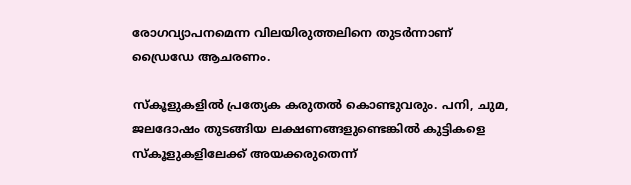രോഗവ്യാപനമെന്ന വിലയിരുത്തലിനെ തുടർന്നാണ് ഡ്രൈഡേ ആചരണം.

സ്കൂളുകളിൽ പ്രത്യേക കരുതൽ കൊണ്ടുവരും. പനി, ചുമ, ജലദോഷം തുടങ്ങിയ ലക്ഷണങ്ങളുണ്ടെങ്കിൽ കുട്ടികളെ സ്കൂളുകളിലേക്ക് അയക്കരുതെന്ന്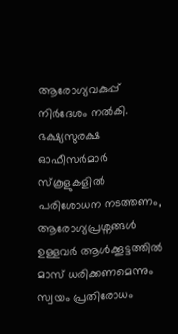ആരോഗ്യവകുപ്പ് നിർദേശം നൽകി. ഭക്ഷ്യസുരക്ഷ ഓഫീസർമാർ സ്കൂളുകളിൽ പരിശോധന നടത്തണം, ആരോഗ്യപ്രശ്നങ്ങൾ ഉള്ളവർ ആൾക്കൂട്ടത്തിൽ മാസ് ധരിക്കണമെന്നും സ്വയം പ്രതിരോധം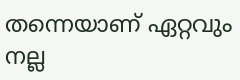തന്നെയാണ് ഏറ്റവും നല്ല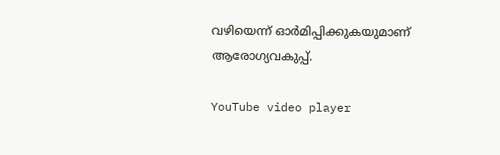വഴിയെന്ന് ഓർമിപ്പിക്കുകയുമാണ് ആരോഗ്യവകുപ്പ്.

YouTube video player